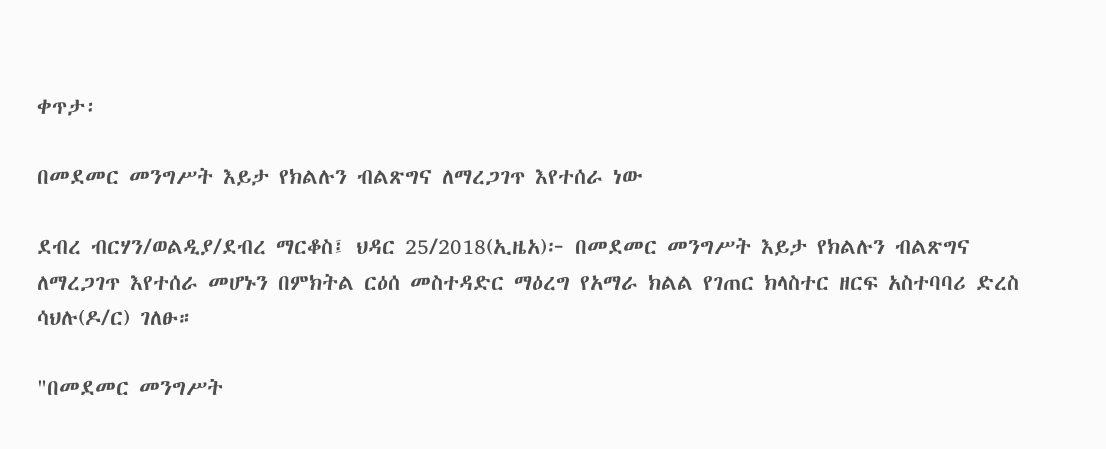ቀጥታ፡

በመደመር መንግሥት እይታ የክልሉን ብልጽግና ለማረጋገጥ እየተሰራ ነው

ደብረ ብርሃን/ወልዲያ/ደብረ ማርቆስ፤ ህዳር 25/2018(ኢዜአ)፦ በመደመር መንግሥት እይታ የክልሉን ብልጽግና ለማረጋገጥ እየተሰራ መሆኑን በምክትል ርዕሰ መስተዳድር ማዕረግ የአማራ ክልል የገጠር ክላስተር ዘርፍ አስተባባሪ ድረስ ሳህሉ(ዶ/ር) ገለፁ።

"በመደመር መንግሥት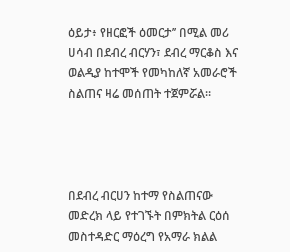ዕይታ፥ የዘርፎች ዕመርታ’’ በሚል መሪ ሀሳብ በደብረ ብርሃን፣ ደብረ ማርቆስ እና ወልዲያ ከተሞች የመካከለኛ አመራሮች ስልጠና ዛሬ መሰጠት ተጀምሯል።




በደብረ ብርሀን ከተማ የስልጠናው መድረክ ላይ የተገኙት በምክትል ርዕሰ መስተዳድር ማዕረግ የአማራ ክልል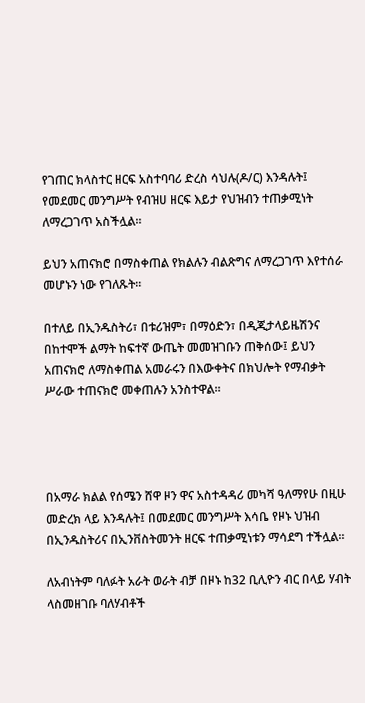የገጠር ክላስተር ዘርፍ አስተባባሪ ድረስ ሳህሉ(ዶ/ር) እንዳሉት፤ የመደመር መንግሥት የብዝሀ ዘርፍ እይታ የህዝብን ተጠቃሚነት ለማረጋገጥ አስችሏል።

ይህን አጠናክሮ በማስቀጠል የክልሉን ብልጽግና ለማረጋገጥ እየተሰራ መሆኑን ነው የገለጹት።

በተለይ በኢንዱስትሪ፣ በቱሪዝም፣ በማዕድን፣ በዲጂታላይዜሽንና በከተሞች ልማት ከፍተኛ ውጤት መመዝገቡን ጠቅሰው፤ ይህን አጠናክሮ ለማስቀጠል አመራሩን በእውቀትና በክህሎት የማብቃት ሥራው ተጠናክሮ መቀጠሉን አንስተዋል።




በአማራ ክልል የሰሜን ሸዋ ዞን ዋና አስተዳዳሪ መካሻ ዓለማየሁ በዚሁ መድረክ ላይ እንዳሉት፤ በመደመር መንግሥት እሳቤ የዞኑ ህዝብ በኢንዱስትሪና በኢንቨስትመንት ዘርፍ ተጠቃሚነቱን ማሳደግ ተችሏል።

ለአብነትም ባለፉት አራት ወራት ብቻ በዞኑ ከ32 ቢሊዮን ብር በላይ ሃብት ላስመዘገቡ ባለሃብቶች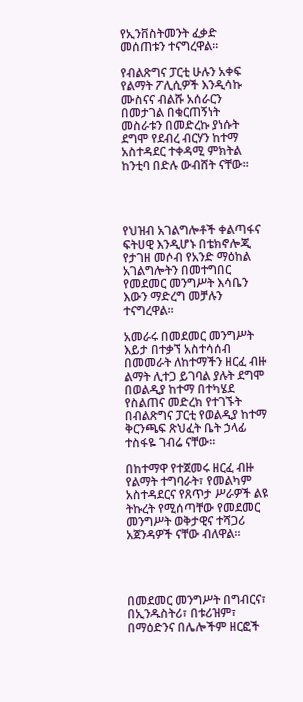የኢንቨስትመንት ፈቃድ መሰጠቱን ተናግረዋል።

የብልጽግና ፓርቲ ሁሉን አቀፍ የልማት ፖሊሲዎች እንዲሳኩ ሙስናና ብልሹ አሰራርን በመታገል በቁርጠኝነት መስራቱን በመድረኩ ያነሱት ደግሞ የደብረ ብርሃን ከተማ አስተዳደር ተቀዳሚ ምክትል ከንቲባ በድሉ ውብሸት ናቸው።




የህዝብ አገልግሎቶች ቀልጣፋና ፍትሀዊ እንዲሆኑ በቴክኖሎጂ የታገዘ መሶብ የአንድ ማዕከል አገልግሎትን በመተግበር የመደመር መንግሥት እሳቤን እውን ማድረግ መቻሉን ተናግረዋል።

አመራሩ በመደመር መንግሥት እይታ በተቃኘ አስተሳሰብ በመመራት ለከተማችን ዘርፈ ብዙ ልማት ሊተጋ ይገባል ያሉት ደግሞ በወልዲያ ከተማ በተካሄደ የስልጠና መድረክ የተገኙት በብልጽግና ፓርቲ የወልዲያ ከተማ ቅርንጫፍ ጽህፈት ቤት ኃላፊ ተስፋዬ ገብሬ ናቸው።

በከተማዋ የተጀመሩ ዘርፈ ብዙ የልማት ተግባራት፣ የመልካም አስተዳደርና የጸጥታ ሥራዎች ልዩ ትኩረት የሚሰጣቸው የመደመር መንግሥት ወቅታዊና ተሻጋሪ አጀንዳዎች ናቸው ብለዋል።




በመደመር መንግሥት በግብርና፣ በኢንዱስትሪ፣ በቱሪዝም፣ በማዕድንና በሌሎችም ዘርፎች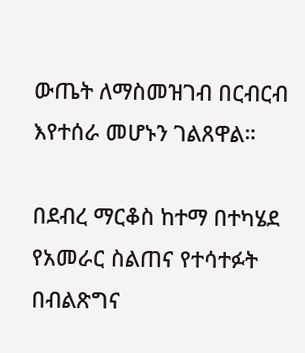ውጤት ለማስመዝገብ በርብርብ እየተሰራ መሆኑን ገልጸዋል።

በደብረ ማርቆስ ከተማ በተካሄደ የአመራር ስልጠና የተሳተፉት በብልጽግና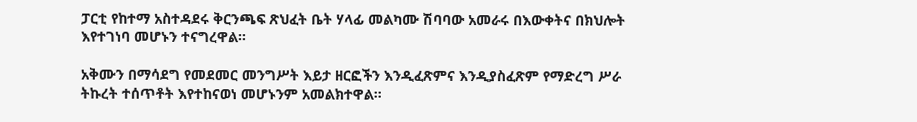ፓርቲ የከተማ አስተዳደሩ ቅርንጫፍ ጽህፈት ቤት ሃላፊ መልካሙ ሽባባው አመራሩ በእውቀትና በክህሎት እየተገነባ መሆኑን ተናግረዋል።

አቅሙን በማሳደግ የመደመር መንግሥት እይታ ዘርፎችን እንዲፈጽምና እንዲያስፈጽም የማድረግ ሥራ ትኩረት ተሰጥቶት እየተከናወነ መሆኑንም አመልክተዋል።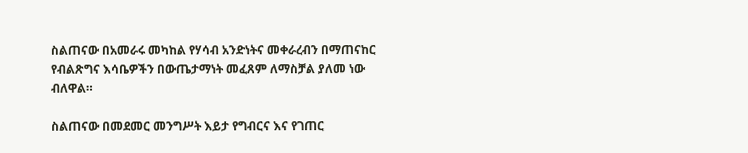ስልጠናው በአመራሩ መካከል የሃሳብ አንድነትና መቀራረብን በማጠናከር የብልጽግና እሳቤዎችን በውጤታማነት መፈጸም ለማስቻል ያለመ ነው ብለዋል።

ስልጠናው በመደመር መንግሥት እይታ የግብርና እና የገጠር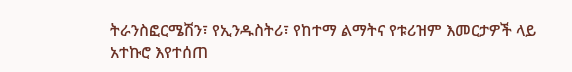ትራንስፎርሜሽን፣ የኢንዱስትሪ፣ የከተማ ልማትና የቱሪዝም እመርታዎች ላይ አተኩሮ እየተሰጠ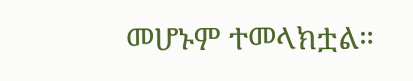መሆኑም ተመላክቷል።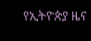የኢትዮጵያ ዜና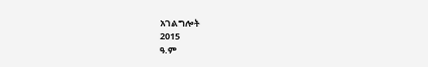አገልግሎት
2015
ዓ.ም